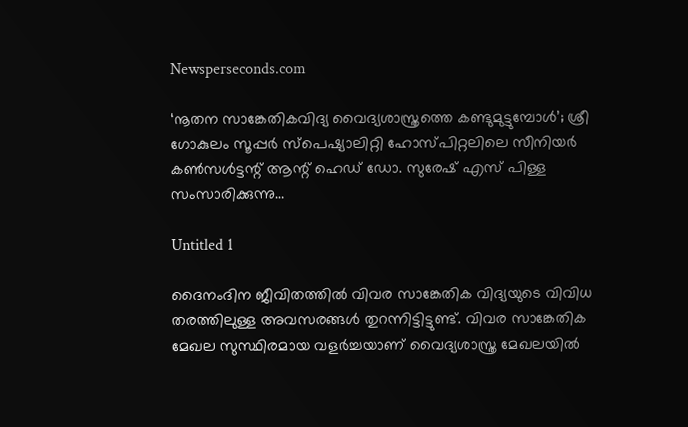Newsperseconds.com

‘നൂതന സാങ്കേതികവിദ്യ വൈദ്യശാസ്ത്രത്തെ കണ്ടുമുട്ടുമ്പോള്‍’; ശ്രീ ഗോകുലം സൂപ്പര്‍ സ്‌പെഷ്യാലിറ്റി ഹോസ്പിറ്റലിലെ സീനിയര്‍ കണ്‍സള്‍ട്ടന്റ് ആന്റ് ഹെഡ് ഡോ. സുരേഷ് എസ് പിള്ള സംസാരിക്കുന്നു…

Untitled 1

ദൈനംദിന ജീവിതത്തില്‍ വിവര സാങ്കേതിക വിദ്യയുടെ വിവിധ തരത്തിലുള്ള അവസരങ്ങള്‍ തുറന്നിട്ടിട്ടുണ്ട്. വിവര സാങ്കേതിക മേഖല സുസ്ഥിരമായ വളര്‍ച്ചയാണ് വൈദ്യശാസ്ത്ര മേഖലയില്‍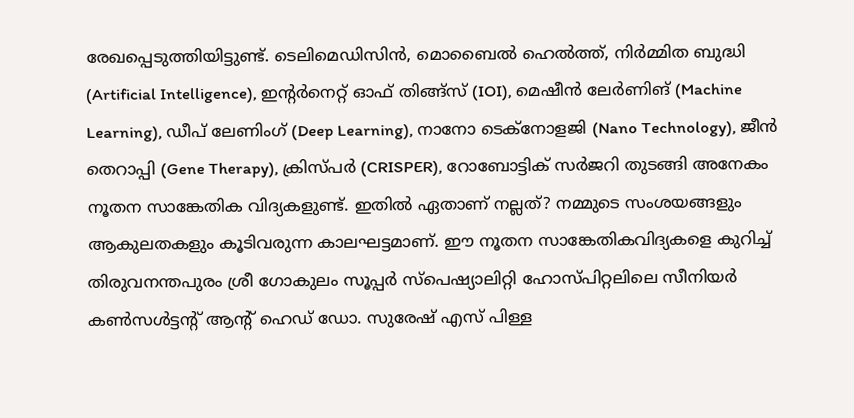രേഖപ്പെടുത്തിയിട്ടുണ്ട്. ടെലിമെഡിസിന്‍, മൊബൈല്‍ ഹെല്‍ത്ത്, നിര്‍മ്മിത ബുദ്ധി (Artificial Intelligence), ഇന്റര്‍നെറ്റ് ഓഫ് തിങ്ങ്‌സ് (IOI), മെഷീന്‍ ലേര്‍ണിങ് (Machine Learning), ഡീപ് ലേണിംഗ് (Deep Learning), നാനോ ടെക്‌നോളജി (Nano Technology), ജീന്‍ തെറാപ്പി (Gene Therapy), ക്രിസ്പര്‍ (CRISPER), റോബോട്ടിക് സര്‍ജറി തുടങ്ങി അനേകം നൂതന സാങ്കേതിക വിദ്യകളുണ്ട്. ഇതില്‍ ഏതാണ് നല്ലത്? നമ്മുടെ സംശയങ്ങളും ആകുലതകളും കൂടിവരുന്ന കാലഘട്ടമാണ്. ഈ നൂതന സാങ്കേതികവിദ്യകളെ കുറിച്ച് തിരുവനന്തപുരം ശ്രീ ഗോകുലം സൂപ്പര്‍ സ്‌പെഷ്യാലിറ്റി ഹോസ്പിറ്റലിലെ സീനിയര്‍ കണ്‍സള്‍ട്ടന്റ് ആന്റ് ഹെഡ് ഡോ. സുരേഷ് എസ് പിള്ള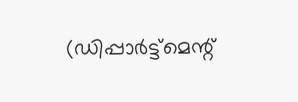(ഡിപ്പാര്‍ട്ട്‌മെന്റ്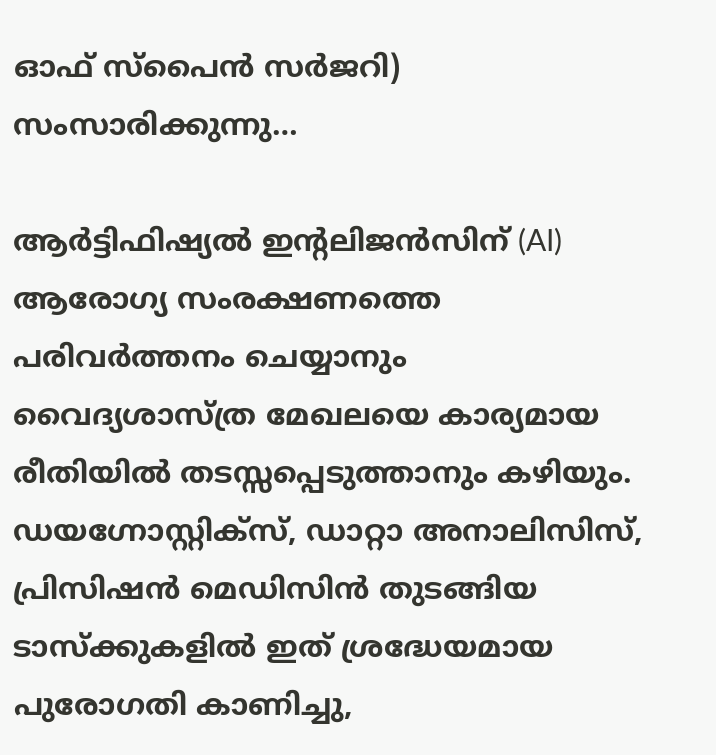ഓഫ് സ്‌പൈന്‍ സര്‍ജറി) സംസാരിക്കുന്നു…

ആര്‍ട്ടിഫിഷ്യല്‍ ഇന്റലിജന്‍സിന് (AI) ആരോഗ്യ സംരക്ഷണത്തെ പരിവര്‍ത്തനം ചെയ്യാനും വൈദ്യശാസ്ത്ര മേഖലയെ കാര്യമായ രീതിയില്‍ തടസ്സപ്പെടുത്താനും കഴിയും. ഡയഗ്നോസ്റ്റിക്സ്, ഡാറ്റാ അനാലിസിസ്, പ്രിസിഷന്‍ മെഡിസിന്‍ തുടങ്ങിയ ടാസ്‌ക്കുകളില്‍ ഇത് ശ്രദ്ധേയമായ പുരോഗതി കാണിച്ചു,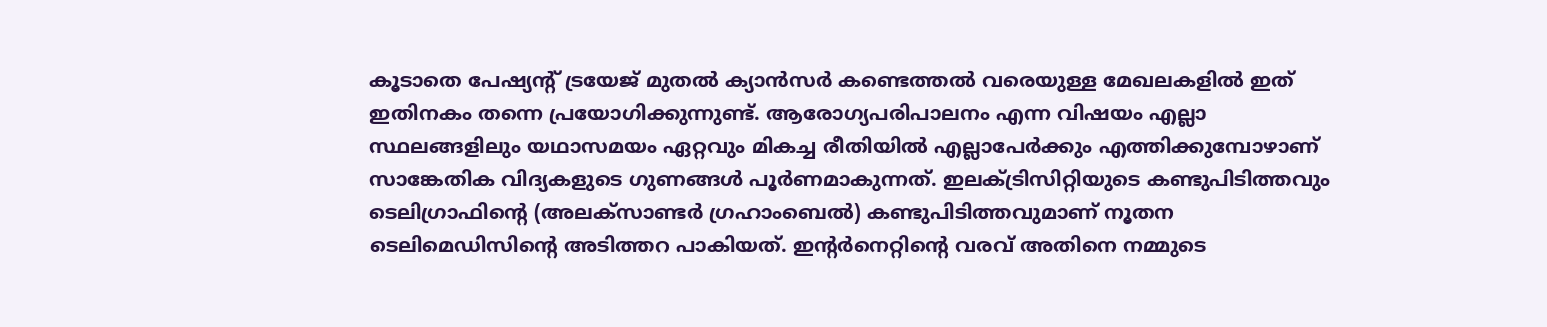കൂടാതെ പേഷ്യന്റ് ട്രയേജ് മുതല്‍ ക്യാന്‍സര്‍ കണ്ടെത്തല്‍ വരെയുള്ള മേഖലകളില്‍ ഇത് ഇതിനകം തന്നെ പ്രയോഗിക്കുന്നുണ്ട്. ആരോഗ്യപരിപാലനം എന്ന വിഷയം എല്ലാ സ്ഥലങ്ങളിലും യഥാസമയം ഏറ്റവും മികച്ച രീതിയില്‍ എല്ലാപേര്‍ക്കും എത്തിക്കുമ്പോഴാണ് സാങ്കേതിക വിദ്യകളുടെ ഗുണങ്ങള്‍ പൂര്‍ണമാകുന്നത്. ഇലക്ട്രിസിറ്റിയുടെ കണ്ടുപിടിത്തവും ടെലിഗ്രാഫിന്റെ (അലക്‌സാണ്ടര്‍ ഗ്രഹാംബെല്‍) കണ്ടുപിടിത്തവുമാണ് നൂതന ടെലിമെഡിസിന്റെ അടിത്തറ പാകിയത്. ഇന്റര്‍നെറ്റിന്റെ വരവ് അതിനെ നമ്മുടെ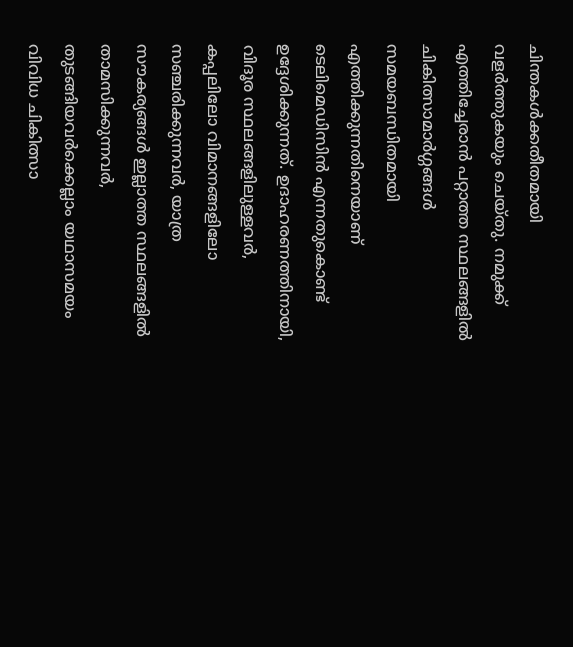ചിന്തകള്‍ക്കതീതമായി വളര്‍ത്തുകയും ചെയ്തു. നമുക്ക് എത്തിച്ചേരാന്‍ പറ്റാത്ത സ്ഥലങ്ങളില്‍ ചികിത്സാമാര്‍ഗ്ഗങ്ങള്‍ സമയബന്ധിതമായി എത്തിക്കുന്നതിനെയാണ് ടെലിമെഡിസിന്‍ എന്നതുകൊണ്ട് ഉദ്ദേശിക്കുന്നത്. ഉദാഹരണത്തിനായി, വിദൂര സ്ഥലങ്ങളിലുള്ളവര്‍, കപ്പലിലോ വിമാനങ്ങളിലോ സഞ്ചരിക്കുന്നവര്‍, യാത്ര സൗകര്യങ്ങള്‍ ഇല്ലാത്ത സ്ഥലങ്ങളില്‍ താമസിക്കുന്നവര്‍, തുടങ്ങിയവര്‍ക്കെല്ലാം യഥാസമയം വിവിധ ചികിത്സാ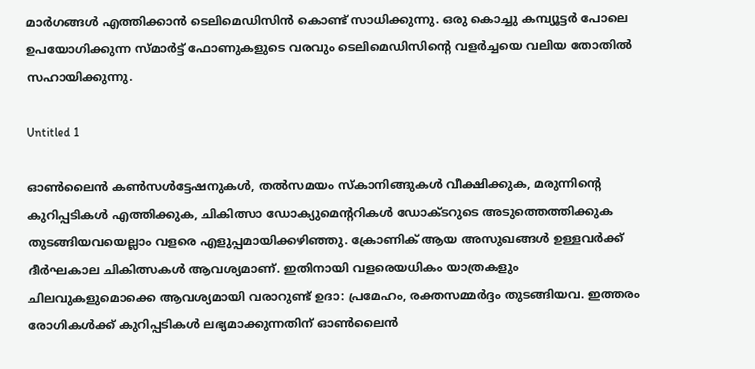മാര്‍ഗങ്ങള്‍ എത്തിക്കാന്‍ ടെലിമെഡിസിന്‍ കൊണ്ട് സാധിക്കുന്നു. ഒരു കൊച്ചു കമ്പ്യൂട്ടര്‍ പോലെ ഉപയോഗിക്കുന്ന സ്മാര്‍ട്ട് ഫോണുകളുടെ വരവും ടെലിമെഡിസിന്റെ വളര്‍ച്ചയെ വലിയ തോതില്‍ സഹായിക്കുന്നു.

Untitled 1

ഓണ്‍ലൈന്‍ കണ്‍സള്‍ട്ടേഷനുകള്‍, തല്‍സമയം സ്‌കാനിങ്ങുകള്‍ വീക്ഷിക്കുക, മരുന്നിന്റെ കുറിപ്പടികള്‍ എത്തിക്കുക, ചികിത്സാ ഡോക്യുമെന്ററികള്‍ ഡോക്ടറുടെ അടുത്തെത്തിക്കുക തുടങ്ങിയവയെല്ലാം വളരെ എളുപ്പമായിക്കഴിഞ്ഞു. ക്രോണിക് ആയ അസുഖങ്ങള്‍ ഉള്ളവര്‍ക്ക് ദീര്‍ഘകാല ചികിത്സകള്‍ ആവശ്യമാണ്. ഇതിനായി വളരെയധികം യാത്രകളും ചിലവുകളുമൊക്കെ ആവശ്യമായി വരാറുണ്ട് ഉദാ: പ്രമേഹം, രക്തസമ്മര്‍ദ്ദം തുടങ്ങിയവ. ഇത്തരം രോഗികള്‍ക്ക് കുറിപ്പടികള്‍ ലഭ്യമാക്കുന്നതിന് ഓണ്‍ലൈന്‍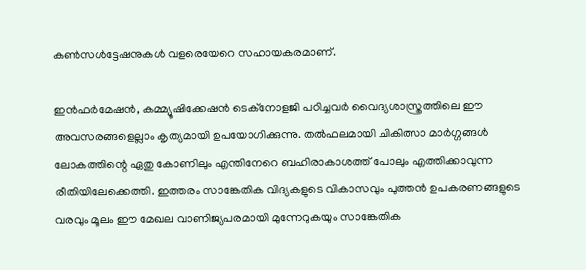കണ്‍സള്‍ട്ടേഷനുകള്‍ വളരെയേറെ സഹായകരമാണ്.

ഇന്‍ഫര്‍മേഷന്‍, കമ്മ്യൂഷിക്കേഷന്‍ ടെക്‌നോളജി പഠിച്ചവര്‍ വൈദ്യശാസ്ത്രത്തിലെ ഈ അവസരങ്ങളെല്ലാം കൃത്യമായി ഉപയോഗിക്കുന്നു. തല്‍ഫലമായി ചികിത്സാ മാര്‍ഗ്ഗങ്ങള്‍ ലോകത്തിന്റെ ഏതു കോണിലും എന്തിനേറെ ബഹിരാകാശത്ത് പോലും എത്തിക്കാവുന്ന രീതിയിലേക്കെത്തി. ഇത്തരം സാങ്കേതിക വിദ്യകളുടെ വികാസവും പുത്തന്‍ ഉപകരണങ്ങളുടെ വരവും മൂലം ഈ മേഖല വാണിജ്യപരമായി മുന്നേറുകയും സാങ്കേതിക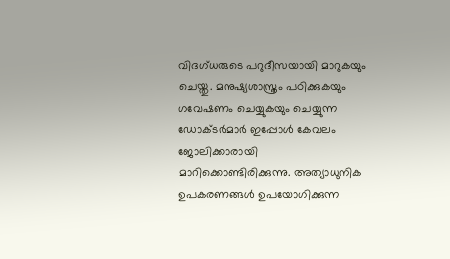വിദഗ്ധരുടെ പറുദീസയായി മാറുകയും ചെയ്തു. മനുഷ്യശാസ്ത്രം പഠിക്കുകയും ഗവേഷണം ചെയ്യുകയും ചെയ്യുന്ന ഡോക്ടര്‍മാര്‍ ഇപ്പോള്‍ കേവലം ജോലിക്കാരായി മാറിക്കൊണ്ടിരിക്കുന്നു. അത്യാധുനിക ഉപകരണങ്ങള്‍ ഉപയോഗിക്കുന്ന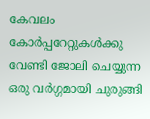കേവലം കോര്‍പ്പറേറ്റുകള്‍ക്കു വേണ്ടി ജോലി ചെയ്യുന്ന ഒരു വര്‍ഗ്ഗമായി ചുരുങ്ങി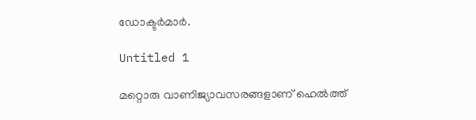ഡോക്ടര്‍മാര്‍.

Untitled 1

മറ്റൊരു വാണിജ്യാവസരങ്ങളാണ് ഹെല്‍ത്ത്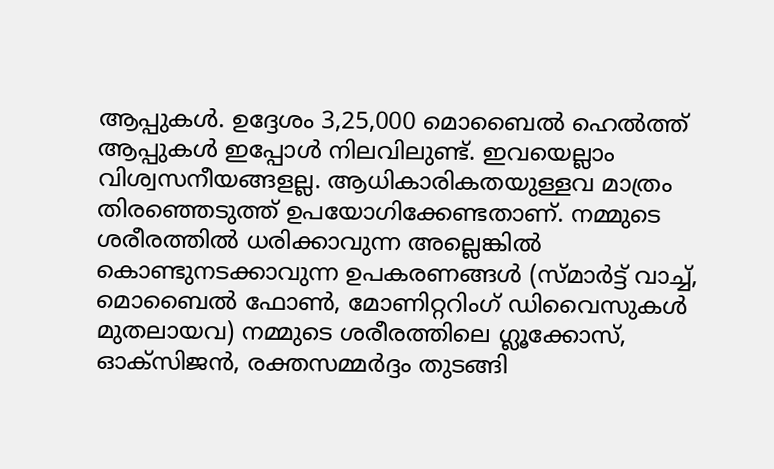ആപ്പുകള്‍. ഉദ്ദേശം 3,25,000 മൊബൈല്‍ ഹെല്‍ത്ത് ആപ്പുകള്‍ ഇപ്പോള്‍ നിലവിലുണ്ട്. ഇവയെല്ലാം വിശ്വസനീയങ്ങളല്ല. ആധികാരികതയുള്ളവ മാത്രം തിരഞ്ഞെടുത്ത് ഉപയോഗിക്കേണ്ടതാണ്. നമ്മുടെ ശരീരത്തില്‍ ധരിക്കാവുന്ന അല്ലെങ്കില്‍ കൊണ്ടുനടക്കാവുന്ന ഉപകരണങ്ങള്‍ (സ്മാര്‍ട്ട് വാച്ച്, മൊബൈല്‍ ഫോണ്‍, മോണിറ്ററിംഗ് ഡിവൈസുകള്‍ മുതലായവ) നമ്മുടെ ശരീരത്തിലെ ഗ്ലൂക്കോസ്, ഓക്‌സിജന്‍, രക്തസമ്മര്‍ദ്ദം തുടങ്ങി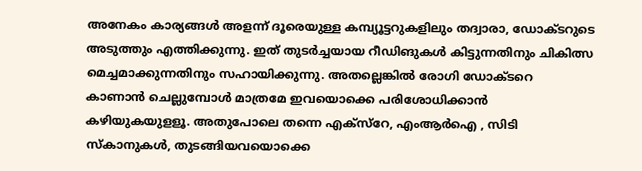അനേകം കാര്യങ്ങള്‍ അളന്ന് ദൂരെയുള്ള കമ്പ്യൂട്ടറുകളിലും തദ്വാരാ, ഡോക്ടറുടെ അടുത്തും എത്തിക്കുന്നു. ഇത് തുടര്‍ച്ചയായ റീഡിങുകള്‍ കിട്ടുന്നതിനും ചികിത്സ മെച്ചമാക്കുന്നതിനും സഹായിക്കുന്നു. അതല്ലെങ്കില്‍ രോഗി ഡോക്ടറെ കാണാന്‍ ചെല്ലുമ്പോള്‍ മാത്രമേ ഇവയൊക്കെ പരിശോധിക്കാന്‍ കഴിയുകയുളളൂ. അതുപോലെ തന്നെ എക്‌സ്‌റേ, എംആര്‍ഐ , സിടി സ്‌കാനുകള്‍, തുടങ്ങിയവയൊക്കെ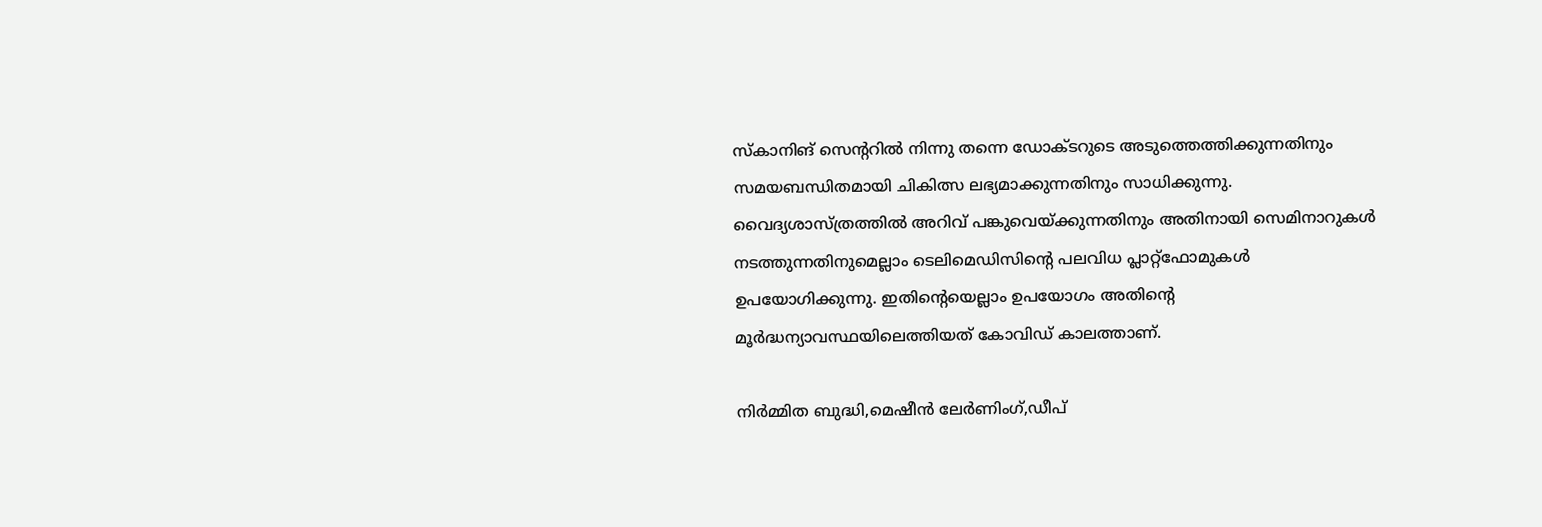സ്‌കാനിങ് സെന്ററില്‍ നിന്നു തന്നെ ഡോക്ടറുടെ അടുത്തെത്തിക്കുന്നതിനും സമയബന്ധിതമായി ചികിത്സ ലഭ്യമാക്കുന്നതിനും സാധിക്കുന്നു. വൈദ്യശാസ്ത്രത്തില്‍ അറിവ് പങ്കുവെയ്ക്കുന്നതിനും അതിനായി സെമിനാറുകള്‍ നടത്തുന്നതിനുമെല്ലാം ടെലിമെഡിസിന്റെ പലവിധ പ്ലാറ്റ്‌ഫോമുകള്‍ ഉപയോഗിക്കുന്നു. ഇതിന്റെയെല്ലാം ഉപയോഗം അതിന്റെ മൂര്‍ദ്ധന്യാവസ്ഥയിലെത്തിയത് കോവിഡ് കാലത്താണ്.

നിര്‍മ്മിത ബുദ്ധി,മെഷീന്‍ ലേര്‍ണിംഗ്,ഡീപ്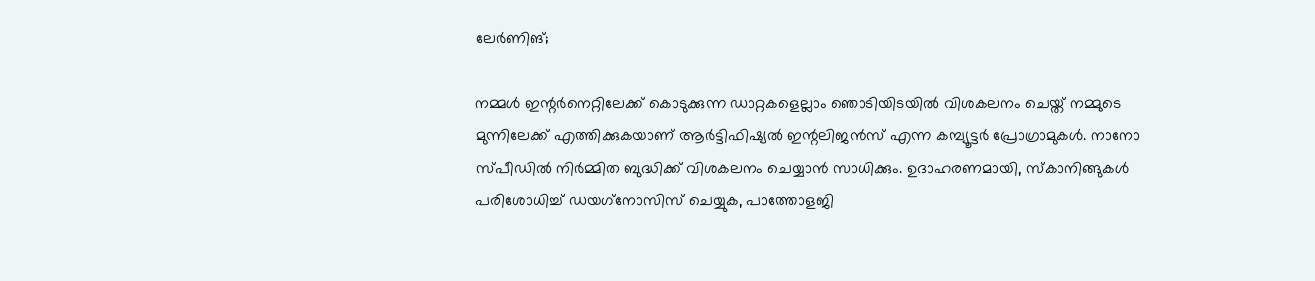ലേര്‍ണിങ്;

നമ്മള്‍ ഇന്റര്‍നെറ്റിലേക്ക് കൊടുക്കുന്ന ഡാറ്റകളെല്ലാം ഞൊടിയിടയില്‍ വിശകലനം ചെയ്ത് നമ്മുടെ മുന്നിലേക്ക് എത്തിക്കുകയാണ് ആര്‍ട്ടിഫിഷ്യല്‍ ഇന്റലിജന്‍സ് എന്ന കമ്പ്യൂട്ടര്‍ പ്രോഗ്രാമുകള്‍. നാനോ സ്പീഡില്‍ നിര്‍മ്മിത ബുദ്ധിക്ക് വിശകലനം ചെയ്യാന്‍ സാധിക്കും. ഉദാഹരണമായി, സ്‌കാനിങ്ങുകള്‍ പരിശോധിച്ച് ഡയഗ്‌നോസിസ് ചെയ്യുക, പാത്തോളജി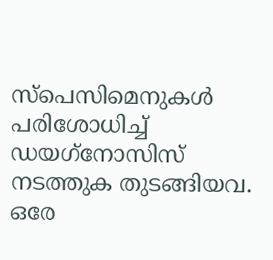സ്‌പെസിമെനുകള്‍ പരിശോധിച്ച് ഡയഗ്‌നോസിസ് നടത്തുക തുടങ്ങിയവ. ഒരേ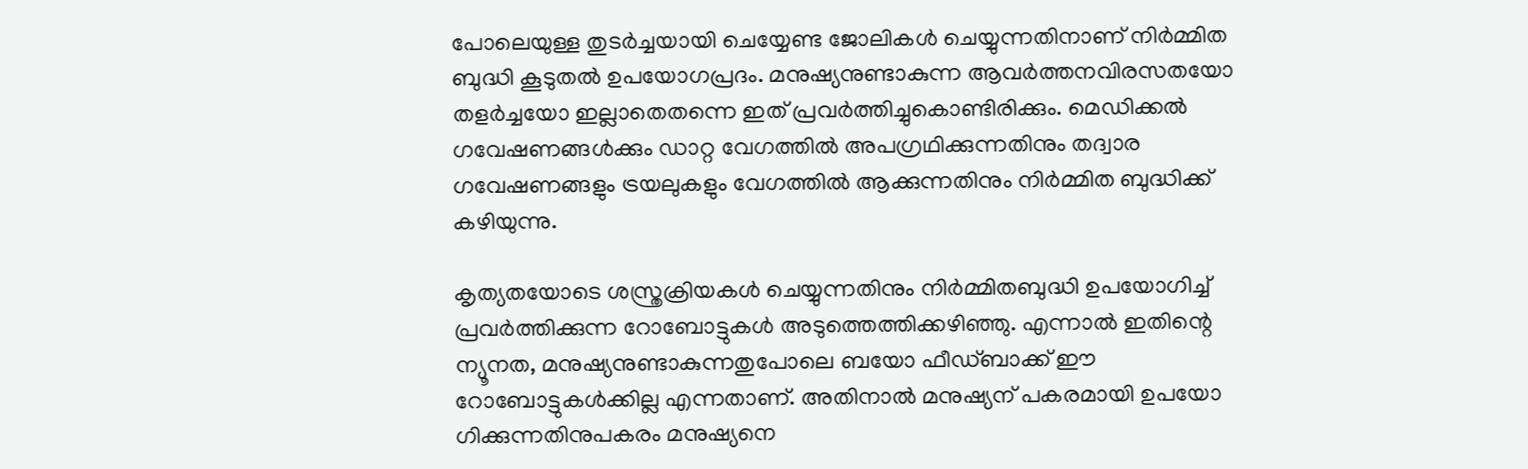പോലെയുള്ള തുടര്‍ച്ചയായി ചെയ്യേണ്ട ജോലികള്‍ ചെയ്യുന്നതിനാണ് നിര്‍മ്മിത ബുദ്ധി കൂടുതല്‍ ഉപയോഗപ്രദം. മനുഷ്യനുണ്ടാകുന്ന ആവര്‍ത്തനവിരസതയോ തളര്‍ച്ചയോ ഇല്ലാതെതന്നെ ഇത് പ്രവര്‍ത്തിച്ചുകൊണ്ടിരിക്കും. മെഡിക്കല്‍ ഗവേഷണങ്ങള്‍ക്കും ഡാറ്റ വേഗത്തില്‍ അപഗ്രഥിക്കുന്നതിനും തദ്വാര ഗവേഷണങ്ങളും ട്രയലുകളും വേഗത്തില്‍ ആക്കുന്നതിനും നിര്‍മ്മിത ബുദ്ധിക്ക് കഴിയുന്നു.

കൃത്യതയോടെ ശസ്ത്രക്രിയകള്‍ ചെയ്യുന്നതിനും നിര്‍മ്മിതബുദ്ധി ഉപയോഗിച്ച് പ്രവര്‍ത്തിക്കുന്ന റോബോട്ടുകള്‍ അടുത്തെത്തിക്കഴിഞ്ഞു. എന്നാല്‍ ഇതിന്റെ ന്യൂനത, മനുഷ്യനുണ്ടാകുന്നതുപോലെ ബയോ ഫീഡ്ബാക്ക് ഈ റോബോട്ടുകള്‍ക്കില്ല എന്നതാണ്. അതിനാല്‍ മനുഷ്യന് പകരമായി ഉപയോ ഗിക്കുന്നതിനുപകരം മനുഷ്യനെ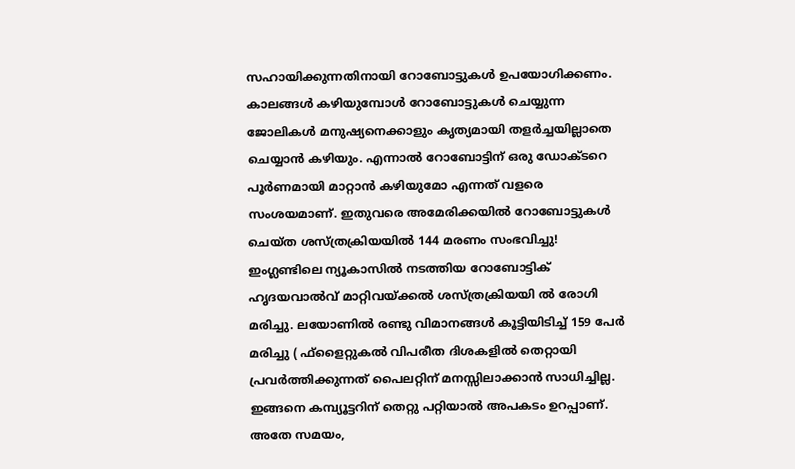സഹായിക്കുന്നതിനായി റോബോട്ടുകള്‍ ഉപയോഗിക്കണം. കാലങ്ങള്‍ കഴിയുമ്പോള്‍ റോബോട്ടുകള്‍ ചെയ്യുന്ന ജോലികള്‍ മനുഷ്യനെക്കാളും കൃത്യമായി തളര്‍ച്ചയില്ലാതെ ചെയ്യാന്‍ കഴിയും. എന്നാല്‍ റോബോട്ടിന് ഒരു ഡോക്ടറെ പൂര്‍ണമായി മാറ്റാന്‍ കഴിയുമോ എന്നത് വളരെ സംശയമാണ്. ഇതുവരെ അമേരിക്കയില്‍ റോബോട്ടുകള്‍ ചെയ്ത ശസ്ത്രക്രിയയില്‍ 144 മരണം സംഭവിച്ചു! ഇംഗ്ലണ്ടിലെ ന്യൂകാസില്‍ നടത്തിയ റോബോട്ടിക് ഹൃദയവാല്‍വ് മാറ്റിവയ്ക്കല്‍ ശസ്ത്രക്രിയയി ല്‍ രോഗി മരിച്ചു. ലയോണില്‍ രണ്ടു വിമാനങ്ങള്‍ കൂട്ടിയിടിച്ച് 159 പേര്‍ മരിച്ചു ( ഫ്‌ളൈറ്റുകല്‍ വിപരീത ദിശകളില്‍ തെറ്റായി പ്രവര്‍ത്തിക്കുന്നത് പൈലറ്റിന് മനസ്സിലാക്കാന്‍ സാധിച്ചില്ല. ഇങ്ങനെ കമ്പ്യൂട്ടറിന് തെറ്റു പറ്റിയാല്‍ അപകടം ഉറപ്പാണ്. അതേ സമയം,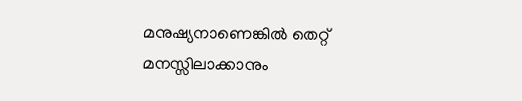മനുഷ്യനാണെങ്കില്‍ തെറ്റ് മനസ്സിലാക്കാനും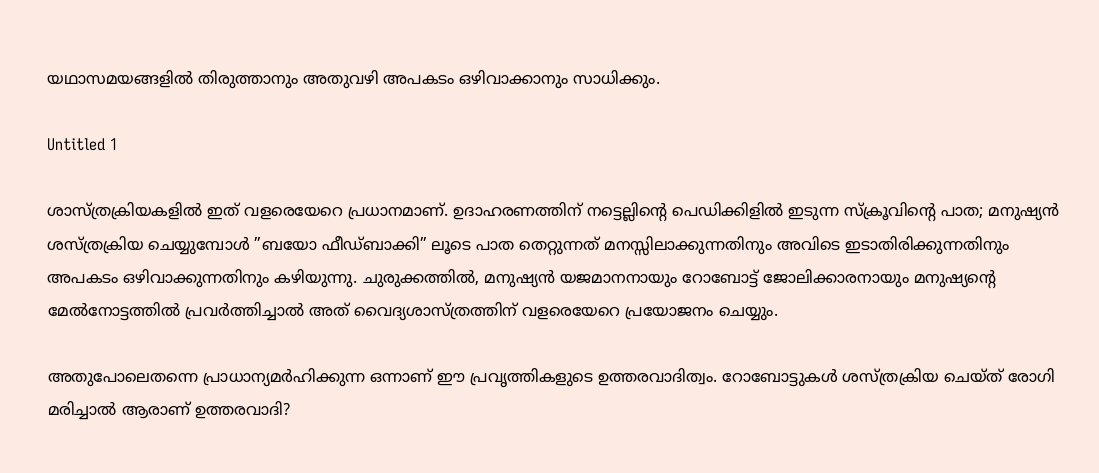യഥാസമയങ്ങളില്‍ തിരുത്താനും അതുവഴി അപകടം ഒഴിവാക്കാനും സാധിക്കും.

Untitled 1

ശാസ്ത്രക്രിയകളില്‍ ഇത് വളരെയേറെ പ്രധാനമാണ്. ഉദാഹരണത്തിന് നട്ടെല്ലിന്റെ പെഡിക്കിളില്‍ ഇടുന്ന സ്‌ക്രൂവിന്റെ പാത; മനുഷ്യന്‍ ശസ്ത്രക്രിയ ചെയ്യുമ്പോള്‍ ”ബയോ ഫീഡ്ബാക്കി” ലൂടെ പാത തെറ്റുന്നത് മനസ്സിലാക്കുന്നതിനും അവിടെ ഇടാതിരിക്കുന്നതിനും അപകടം ഒഴിവാക്കുന്നതിനും കഴിയുന്നു. ചുരുക്കത്തില്‍, മനുഷ്യന്‍ യജമാനനായും റോബോട്ട് ജോലിക്കാരനായും മനുഷ്യന്റെ മേല്‍നോട്ടത്തില്‍ പ്രവര്‍ത്തിച്ചാല്‍ അത് വൈദ്യശാസ്ത്രത്തിന് വളരെയേറെ പ്രയോജനം ചെയ്യും.

അതുപോലെതന്നെ പ്രാധാന്യമര്‍ഹിക്കുന്ന ഒന്നാണ് ഈ പ്രവൃത്തികളുടെ ഉത്തരവാദിത്വം. റോബോട്ടുകള്‍ ശസ്ത്രക്രിയ ചെയ്ത് രോഗി മരിച്ചാല്‍ ആരാണ് ഉത്തരവാദി?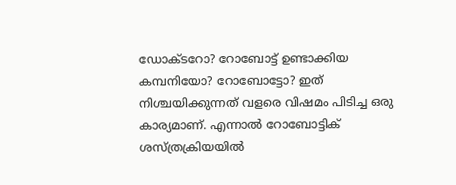ഡോക്ടറോ? റോബോട്ട് ഉണ്ടാക്കിയ കമ്പനിയോ? റോബോട്ടോ? ഇത് നിശ്ചയിക്കുന്നത് വളരെ വിഷമം പിടിച്ച ഒരു കാര്യമാണ്. എന്നാല്‍ റോബോട്ടിക് ശസ്ത്രക്രിയയില്‍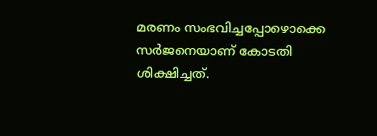മരണം സംഭവിച്ചപ്പോഴൊക്കെ സര്‍ജനെയാണ് കോടതി ശിക്ഷിച്ചത്.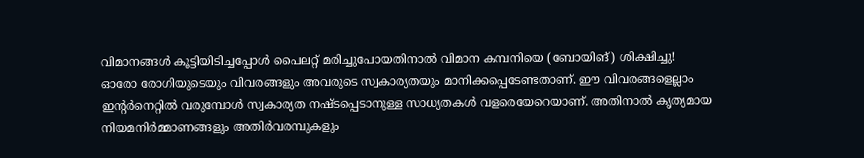വിമാനങ്ങള്‍ കൂട്ടിയിടിച്ചപ്പോള്‍ പൈലറ്റ് മരിച്ചുപോയതിനാല്‍ വിമാന കമ്പനിയെ (ബോയിങ്) ശിക്ഷിച്ചു! ഓരോ രോഗിയുടെയും വിവരങ്ങളും അവരുടെ സ്വകാര്യതയും മാനിക്കപ്പെടേണ്ടതാണ്. ഈ വിവരങ്ങളെല്ലാം ഇന്റര്‍നെറ്റില്‍ വരുമ്പോള്‍ സ്വകാര്യത നഷ്ടപ്പെടാനുള്ള സാധ്യതകള്‍ വളരെയേറെയാണ്. അതിനാല്‍ കൃത്യമായ നിയമനിര്‍മ്മാണങ്ങളും അതിര്‍വരമ്പുകളും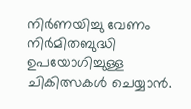നിര്‍ണയിച്ചു വേണം നിര്‍മിതബുദ്ധി ഉപയോഗിച്ചുള്ള ചികിത്സകള്‍ ചെയ്യാന്‍.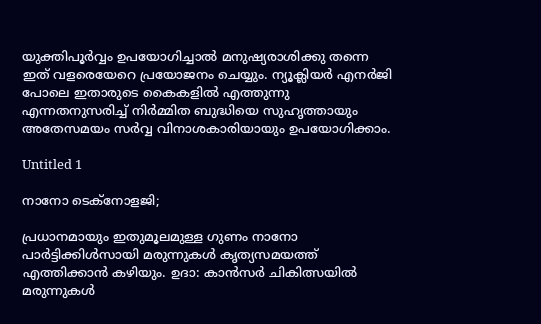യുക്തിപൂര്‍വ്വം ഉപയോഗിച്ചാല്‍ മനുഷ്യരാശിക്കു തന്നെ ഇത് വളരെയേറെ പ്രയോജനം ചെയ്യും. ന്യൂക്ലിയര്‍ എനര്‍ജി പോലെ ഇതാരുടെ കൈകളില്‍ എത്തുന്നു എന്നതനുസരിച്ച് നിര്‍മ്മിത ബുദ്ധിയെ സുഹൃത്തായും അതേസമയം സര്‍വ്വ വിനാശകാരിയായും ഉപയോഗിക്കാം.

Untitled 1

നാനോ ടെക്‌നോളജി;

പ്രധാനമായും ഇതുമൂലമുള്ള ഗുണം നാനോ പാര്‍ട്ടിക്കിള്‍സായി മരുന്നുകള്‍ കൃത്യസമയത്ത് എത്തിക്കാന്‍ കഴിയും. ഉദാ: കാന്‍സര്‍ ചികിത്സയില്‍ മരുന്നുകള്‍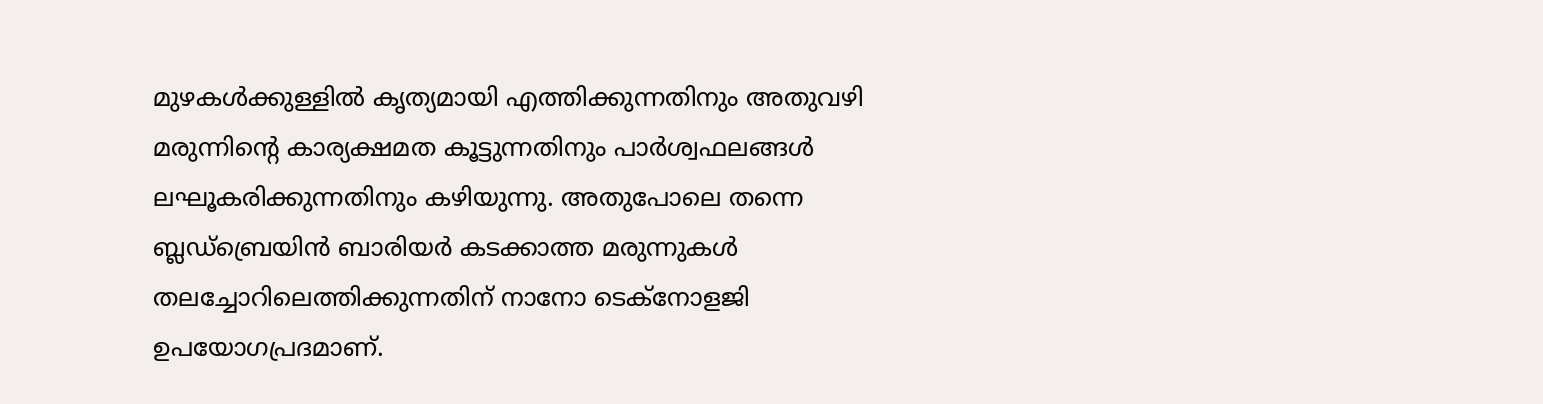മുഴകള്‍ക്കുള്ളില്‍ കൃത്യമായി എത്തിക്കുന്നതിനും അതുവഴി മരുന്നിന്റെ കാര്യക്ഷമത കൂട്ടുന്നതിനും പാര്‍ശ്വഫലങ്ങള്‍ ലഘൂകരിക്കുന്നതിനും കഴിയുന്നു. അതുപോലെ തന്നെ ബ്ലഡ്‌ബ്രെയിന്‍ ബാരിയര്‍ കടക്കാത്ത മരുന്നുകള്‍ തലച്ചോറിലെത്തിക്കുന്നതിന് നാനോ ടെക്‌നോളജി ഉപയോഗപ്രദമാണ്.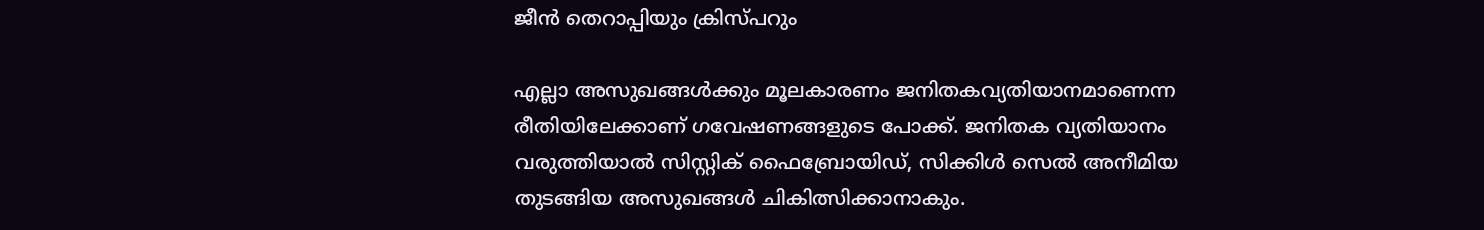ജീന്‍ തെറാപ്പിയും ക്രിസ്പറും

എല്ലാ അസുഖങ്ങള്‍ക്കും മൂലകാരണം ജനിതകവ്യതിയാനമാണെന്ന രീതിയിലേക്കാണ് ഗവേഷണങ്ങളുടെ പോക്ക്. ജനിതക വ്യതിയാനം വരുത്തിയാല്‍ സിസ്റ്റിക് ഫൈബ്രോയിഡ്, സിക്കിള്‍ സെല്‍ അനീമിയ തുടങ്ങിയ അസുഖങ്ങള്‍ ചികിത്സിക്കാനാകും.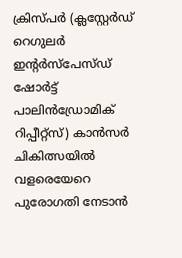ക്രിസ്പര്‍ (ക്ലസ്റ്റേര്‍ഡ് റെഗുലര്‍ ഇന്റര്‍സ്‌പേസ്ഡ് ഷോര്‍ട്ട് പാലിന്‍ഡ്രോമിക് റിപ്പീറ്റ്‌സ്) കാന്‍സര്‍ ചികിത്സയില്‍ വളരെയേറെ പുരോഗതി നേടാന്‍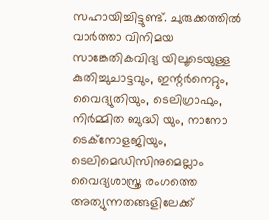സഹായിച്ചിട്ടുണ്ട്. ചുരുക്കത്തില്‍ വാര്‍ത്താ വിനിമയ സാങ്കേതികവിദ്യ യിലൂടെയുള്ള കുതിച്ചുചാട്ടവും, ഇന്റര്‍നെറ്റും, വൈദ്യുതിയും, ടെലിഗ്രാഫും, നിര്‍മ്മിത ബുദ്ധി യും, നാനോ ടെക്‌നോളജിയും, ടെലിമെഡിസിനുമെല്ലാം വൈദ്യശാസ്ത്ര രംഗത്തെ അത്യുന്നതങ്ങളിലേക്ക്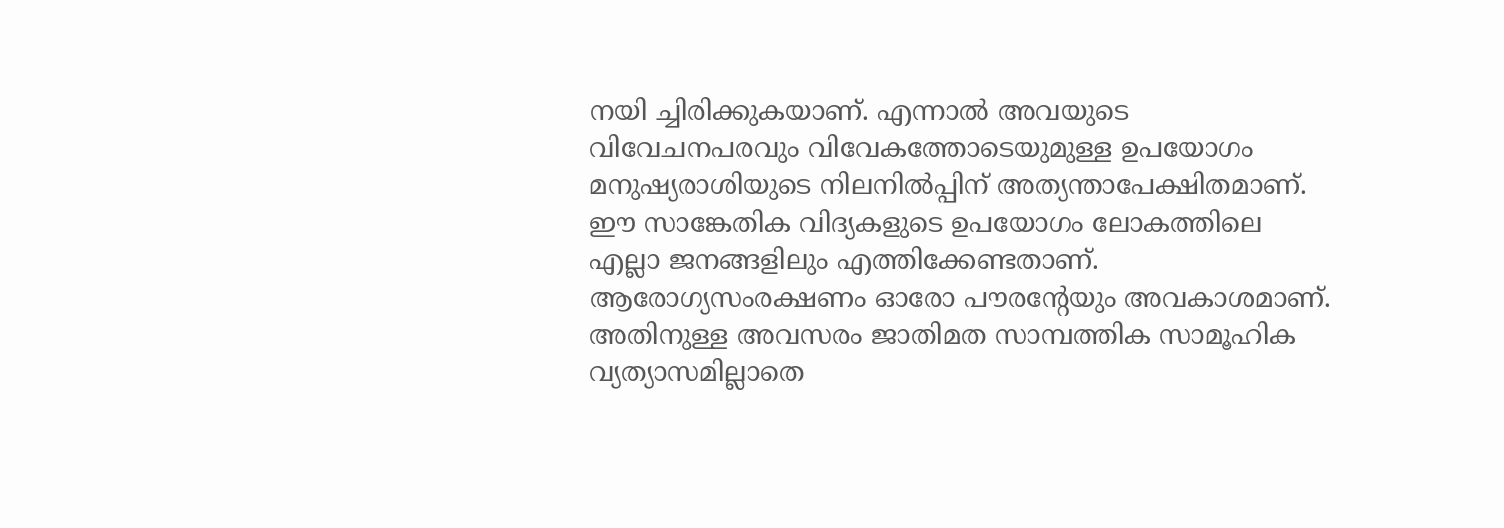നയി ച്ചിരിക്കുകയാണ്. എന്നാല്‍ അവയുടെ വിവേചനപരവും വിവേകത്തോടെയുമുള്ള ഉപയോഗം മനുഷ്യരാശിയുടെ നിലനില്‍പ്പിന് അത്യന്താപേക്ഷിതമാണ്. ഈ സാങ്കേതിക വിദ്യകളുടെ ഉപയോഗം ലോകത്തിലെ എല്ലാ ജനങ്ങളിലും എത്തിക്കേണ്ടതാണ്. ആരോഗ്യസംരക്ഷണം ഓരോ പൗരന്റേയും അവകാശമാണ്. അതിനുള്ള അവസരം ജാതിമത സാമ്പത്തിക സാമൂഹിക വ്യത്യാസമില്ലാതെ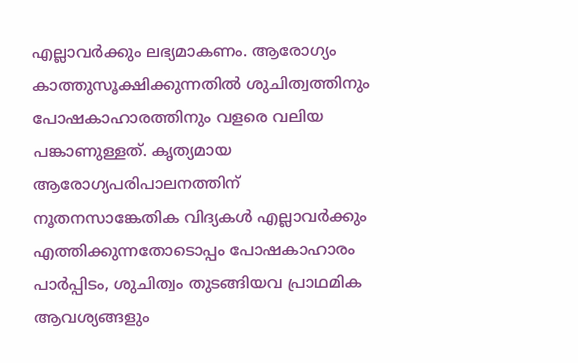എല്ലാവര്‍ക്കും ലഭ്യമാകണം. ആരോഗ്യം കാത്തുസൂക്ഷിക്കുന്നതില്‍ ശുചിത്വത്തിനും പോഷകാഹാരത്തിനും വളരെ വലിയ പങ്കാണുള്ളത്. കൃത്യമായ ആരോഗ്യപരിപാലനത്തിന് നൂതനസാങ്കേതിക വിദ്യകള്‍ എല്ലാവര്‍ക്കും എത്തിക്കുന്നതോടൊപ്പം പോഷകാഹാരം പാര്‍പ്പിടം, ശുചിത്വം തുടങ്ങിയവ പ്രാഥമിക ആവശ്യങ്ങളും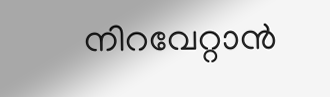നിറവേറ്റാന്‍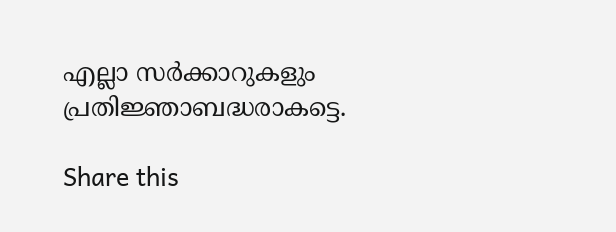എല്ലാ സര്‍ക്കാറുകളും പ്രതിജ്ഞാബദ്ധരാകട്ടെ.

Share this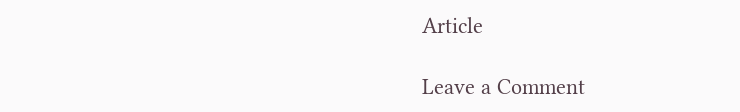Article

Leave a Comment